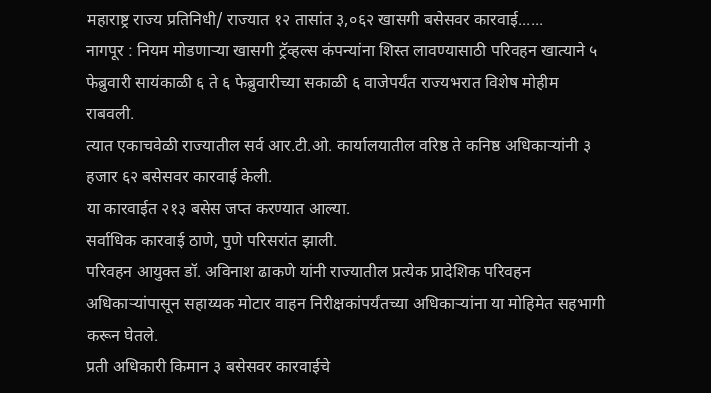महाराष्ट्र राज्य प्रतिनिधी/ राज्यात १२ तासांत ३,०६२ खासगी बसेसवर कारवाई......
नागपूर : नियम मोडणाऱ्या खासगी ट्रॅव्हल्स कंपन्यांना शिस्त लावण्यासाठी परिवहन खात्याने ५ फेब्रुवारी सायंकाळी ६ ते ६ फेब्रुवारीच्या सकाळी ६ वाजेपर्यंत राज्यभरात विशेष मोहीम राबवली.
त्यात एकाचवेळी राज्यातील सर्व आर.टी.ओ. कार्यालयातील वरिष्ठ ते कनिष्ठ अधिकाऱ्यांनी ३ हजार ६२ बसेसवर कारवाई केली.
या कारवाईत २१३ बसेस जप्त करण्यात आल्या.
सर्वाधिक कारवाई ठाणे, पुणे परिसरांत झाली.
परिवहन आयुक्त डॉ. अविनाश ढाकणे यांनी राज्यातील प्रत्येक प्रादेशिक परिवहन अधिकाऱ्यांपासून सहाय्यक मोटार वाहन निरीक्षकांपर्यंतच्या अधिकाऱ्यांना या मोहिमेत सहभागी करून घेतले.
प्रती अधिकारी किमान ३ बसेसवर कारवाईचे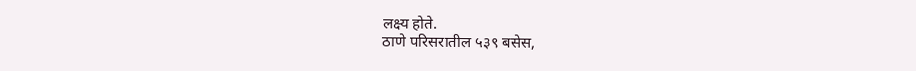लक्ष्य होते.
ठाणे परिसरातील ५३९ बसेस,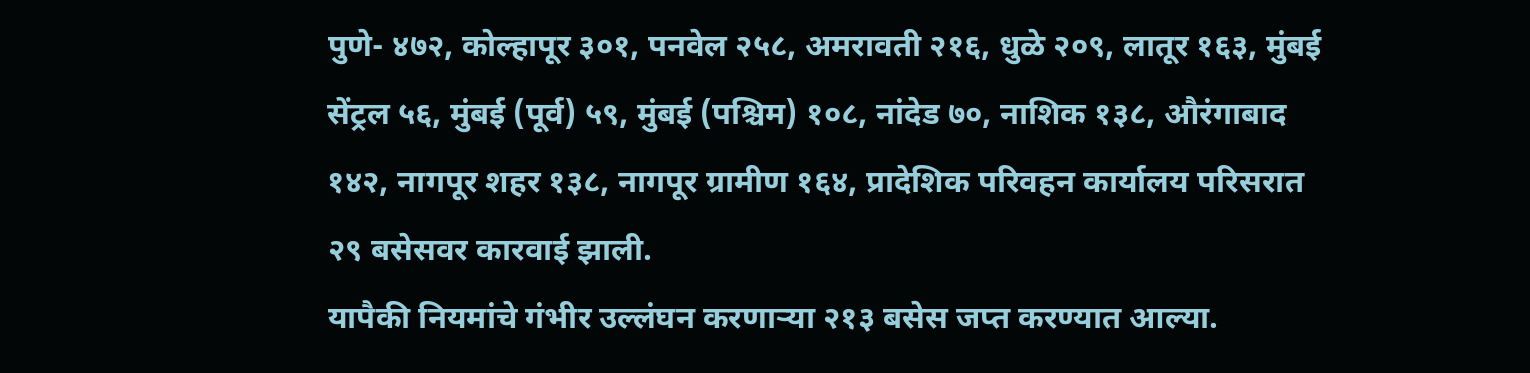पुणे- ४७२, कोल्हापूर ३०१, पनवेल २५८, अमरावती २१६, धुळे २०९, लातूर १६३, मुंबई सेंट्रल ५६, मुंबई (पूर्व) ५९, मुंबई (पश्चिम) १०८, नांदेड ७०, नाशिक १३८, औरंगाबाद १४२, नागपूर शहर १३८, नागपूर ग्रामीण १६४, प्रादेशिक परिवहन कार्यालय परिसरात २९ बसेसवर कारवाई झाली.
यापैकी नियमांचे गंभीर उल्लंघन करणाऱ्या २१३ बसेस जप्त करण्यात आल्या.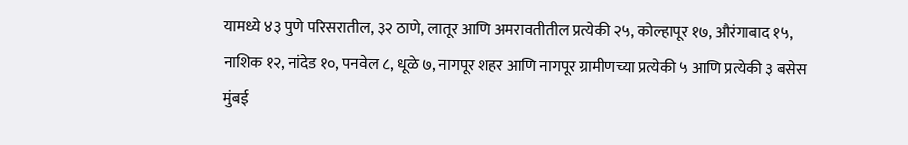यामध्ये ४३ पुणे परिसरातील, ३२ ठाणे, लातूर आणि अमरावतीतील प्रत्येकी २५, कोल्हापूर १७, औरंगाबाद १५, नाशिक १२, नांदेड १०, पनवेल ८, धूळे ७, नागपूर शहर आणि नागपूर ग्रामीणच्या प्रत्येकी ५ आणि प्रत्येकी ३ बसेस मुंबई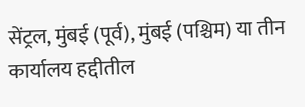सेंट्रल, मुंबई (पूर्व), मुंबई (पश्चिम) या तीन कार्यालय हद्दीतील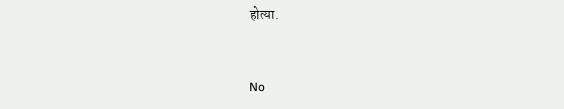होत्या.


No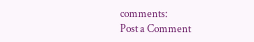comments:
Post a Comment